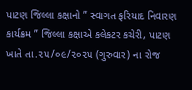પાટણ જિલ્લા કક્ષાનો ” સ્વાગત ફરિયાદ નિવારણ કાર્યક્રમ ” જિલ્લા કક્ષાએ કલેકટર કચેરી, પાટણ ખાતે તા.૨૫/૦૯/૨૦૨૫ (ગુરુવાર) ના રોજ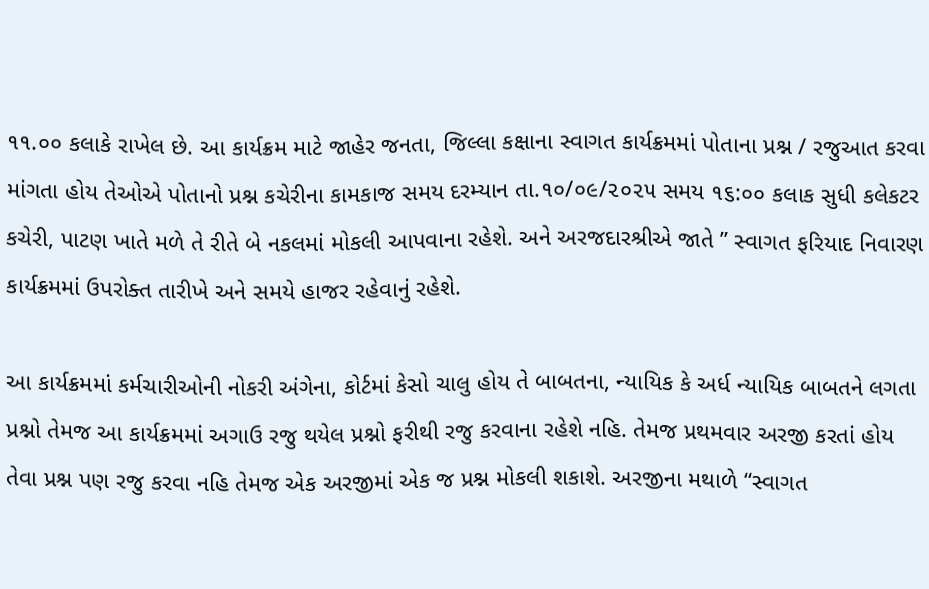૧૧.૦૦ કલાકે રાખેલ છે. આ કાર્યક્રમ માટે જાહેર જનતા, જિલ્લા કક્ષાના સ્વાગત કાર્યક્રમમાં પોતાના પ્રશ્ન / રજુઆત કરવા માંગતા હોય તેઓએ પોતાનો પ્રશ્ન કચેરીના કામકાજ સમય દરમ્યાન તા.૧૦/૦૯/૨૦૨૫ સમય ૧૬:૦૦ કલાક સુધી કલેકટર કચેરી, પાટણ ખાતે મળે તે રીતે બે નકલમાં મોકલી આપવાના રહેશે. અને અરજદારશ્રીએ જાતે ” સ્વાગત ફરિયાદ નિવારણ કાર્યક્રમમાં ઉપરોક્ત તારીખે અને સમયે હાજર રહેવાનું રહેશે.

આ કાર્યક્રમમાં કર્મચારીઓની નોકરી અંગેના, કોર્ટમાં કેસો ચાલુ હોય તે બાબતના, ન્યાયિક કે અર્ધ ન્યાયિક બાબતને લગતા પ્રશ્નો તેમજ આ કાર્યક્રમમાં અગાઉ રજુ થયેલ પ્રશ્નો ફરીથી રજુ કરવાના રહેશે નહિ. તેમજ પ્રથમવાર અરજી કરતાં હોય તેવા પ્રશ્ન પણ રજુ કરવા નહિ તેમજ એક અરજીમાં એક જ પ્રશ્ન મોકલી શકાશે. અરજીના મથાળે “સ્વાગત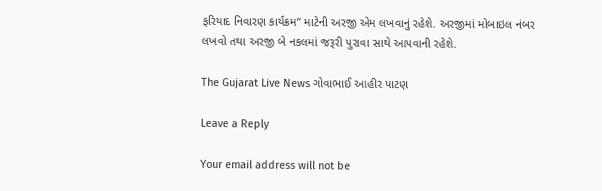ફરિયાદ નિવારણ કાર્યક્રમ” માટેની અરજી એમ લખવાનું રહેશે. અરજીમાં મોબાઇલ નંબર લખવો તથા અરજી બે નકલમાં જરૂરી પુરાવા સાથે આપવાની રહેશે.

The Gujarat Live News ગોવાભાઈ આહીર પાટણ

Leave a Reply

Your email address will not be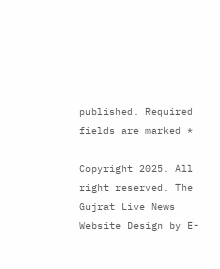published. Required fields are marked *

Copyright 2025. All right reserved. The Gujrat Live News Website Design by E-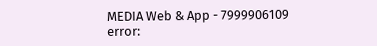MEDIA Web & App - 7999906109
error: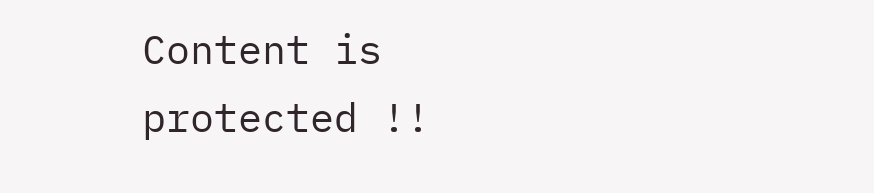Content is protected !!